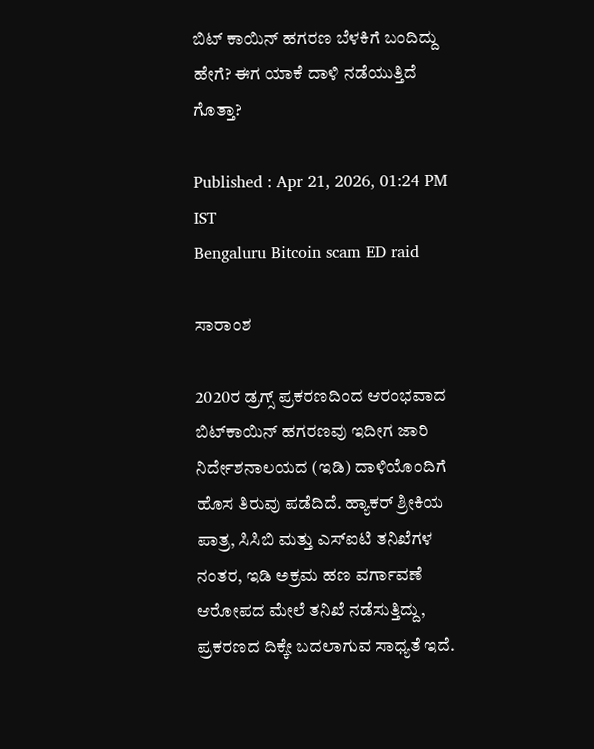ಬಿಟ್ ಕಾಯಿನ್ ಹಗರಣ ಬೆಳಕಿಗೆ ಬಂದಿದ್ದು ಹೇಗೆ? ಈಗ ಯಾಕೆ ದಾಳಿ ನಡೆಯುತ್ತಿದೆ ಗೊತ್ತಾ?

Published : Apr 21, 2026, 01:24 PM IST
Bengaluru Bitcoin scam ED raid

ಸಾರಾಂಶ

2020ರ ಡ್ರಗ್ಸ್ ಪ್ರಕರಣದಿಂದ ಆರಂಭವಾದ ಬಿಟ್‌ಕಾಯಿನ್ ಹಗರಣವು ಇದೀಗ ಜಾರಿ ನಿರ್ದೇಶನಾಲಯದ (ಇಡಿ) ದಾಳಿಯೊಂದಿಗೆ ಹೊಸ ತಿರುವು ಪಡೆದಿದೆ. ಹ್ಯಾಕರ್ ಶ್ರೀಕಿಯ ಪಾತ್ರ, ಸಿಸಿಬಿ ಮತ್ತು ಎಸ್‌ಐಟಿ ತನಿಖೆಗಳ ನಂತರ, ಇಡಿ ಅಕ್ರಮ ಹಣ ವರ್ಗಾವಣೆ ಆರೋಪದ ಮೇಲೆ ತನಿಖೆ ನಡೆಸುತ್ತಿದ್ದು, ಪ್ರಕರಣದ ದಿಕ್ಕೇ ಬದಲಾಗುವ ಸಾಧ್ಯತೆ ಇದೆ.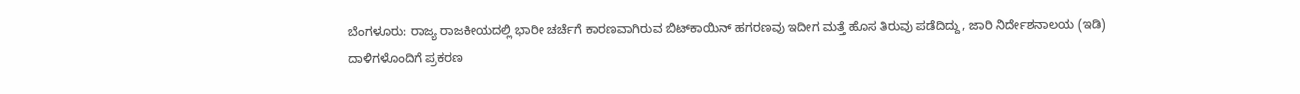ಬೆಂಗಳೂರು: ರಾಜ್ಯ ರಾಜಕೀಯದಲ್ಲಿ ಭಾರೀ ಚರ್ಚೆಗೆ ಕಾರಣವಾಗಿರುವ ಬಿಟ್‌ಕಾಯಿನ್ ಹಗರಣವು ಇದೀಗ ಮತ್ತೆ ಹೊಸ ತಿರುವು ಪಡೆದಿದ್ದು, ಜಾರಿ ನಿರ್ದೇಶನಾಲಯ (ಇಡಿ) ದಾಳಿಗಳೊಂದಿಗೆ ಪ್ರಕರಣ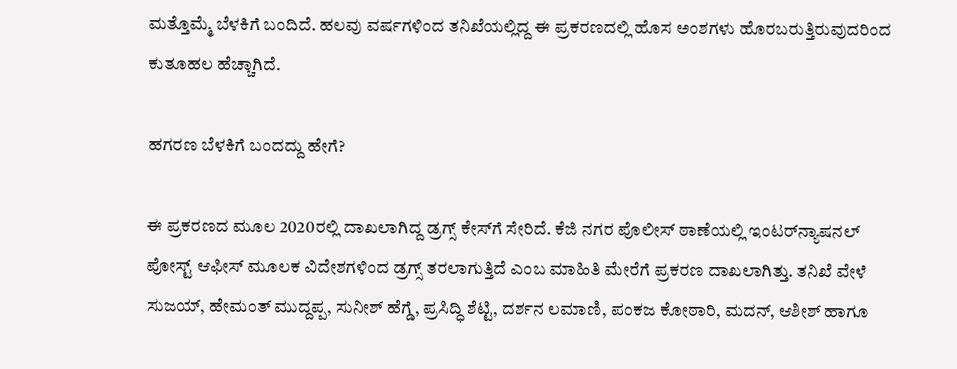ಮತ್ತೊಮ್ಮೆ ಬೆಳಕಿಗೆ ಬಂದಿದೆ. ಹಲವು ವರ್ಷಗಳಿಂದ ತನಿಖೆಯಲ್ಲಿದ್ದ ಈ ಪ್ರಕರಣದಲ್ಲಿ ಹೊಸ ಅಂಶಗಳು ಹೊರಬರುತ್ತಿರುವುದರಿಂದ ಕುತೂಹಲ ಹೆಚ್ಚಾಗಿದೆ.

ಹಗರಣ ಬೆಳಕಿಗೆ ಬಂದದ್ದು ಹೇಗೆ?

ಈ ಪ್ರಕರಣದ ಮೂಲ 2020ರಲ್ಲಿ ದಾಖಲಾಗಿದ್ದ ಡ್ರಗ್ಸ್ ಕೇಸ್‌ಗೆ ಸೇರಿದೆ. ಕೆಜಿ ನಗರ ಪೊಲೀಸ್ ಠಾಣೆಯಲ್ಲಿ ಇಂಟರ್‌ನ್ಯಾಷನಲ್ ಪೋಸ್ಟ್ ಆಫೀಸ್ ಮೂಲಕ ವಿದೇಶಗಳಿಂದ ಡ್ರಗ್ಸ್ ತರಲಾಗುತ್ತಿದೆ ಎಂಬ ಮಾಹಿತಿ ಮೇರೆಗೆ ಪ್ರಕರಣ ದಾಖಲಾಗಿತ್ತು. ತನಿಖೆ ವೇಳೆ ಸುಜಯ್, ಹೇಮಂತ್ ಮುದ್ದಪ್ಪ, ಸುನೀಶ್ ಹೆಗ್ಡೆ, ಪ್ರಸಿದ್ಧಿ ಶೆಟ್ಟಿ, ದರ್ಶನ ಲಮಾಣಿ, ಪಂಕಜ ಕೋಠಾರಿ, ಮದನ್, ಆಶೀಶ್ ಹಾಗೂ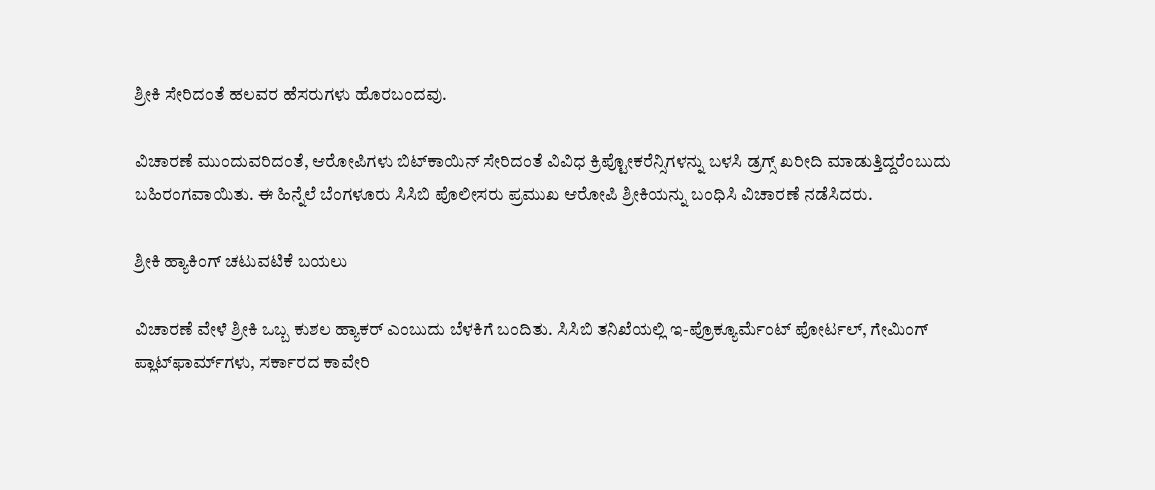ಶ್ರೀಕಿ ಸೇರಿದಂತೆ ಹಲವರ ಹೆಸರುಗಳು ಹೊರಬಂದವು.

ವಿಚಾರಣೆ ಮುಂದುವರಿದಂತೆ, ಆರೋಪಿಗಳು ಬಿಟ್‌ಕಾಯಿನ್ ಸೇರಿದಂತೆ ವಿವಿಧ ಕ್ರಿಪ್ಟೋಕರೆನ್ಸಿಗಳನ್ನು ಬಳಸಿ ಡ್ರಗ್ಸ್ ಖರೀದಿ ಮಾಡುತ್ತಿದ್ದರೆಂಬುದು ಬಹಿರಂಗವಾಯಿತು. ಈ ಹಿನ್ನೆಲೆ ಬೆಂಗಳೂರು ಸಿಸಿಬಿ ಪೊಲೀಸರು ಪ್ರಮುಖ ಆರೋಪಿ ಶ್ರೀಕಿಯನ್ನು ಬಂಧಿಸಿ ವಿಚಾರಣೆ ನಡೆಸಿದರು.

ಶ್ರೀಕಿ ಹ್ಯಾಕಿಂಗ್ ಚಟುವಟಿಕೆ ಬಯಲು

ವಿಚಾರಣೆ ವೇಳೆ ಶ್ರೀಕಿ ಒಬ್ಬ ಕುಶಲ ಹ್ಯಾಕರ್ ಎಂಬುದು ಬೆಳಕಿಗೆ ಬಂದಿತು. ಸಿಸಿಬಿ ತನಿಖೆಯಲ್ಲಿ ಇ-ಪ್ರೊಕ್ಯೂರ್ಮೆಂಟ್ ಪೋರ್ಟಲ್, ಗೇಮಿಂಗ್ ಪ್ಲಾಟ್‌ಫಾರ್ಮ್‌ಗಳು, ಸರ್ಕಾರದ ಕಾವೇರಿ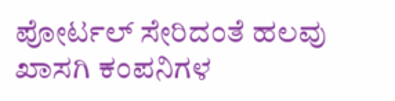ಪೋರ್ಟಲ್ ಸೇರಿದಂತೆ ಹಲವು ಖಾಸಗಿ ಕಂಪನಿಗಳ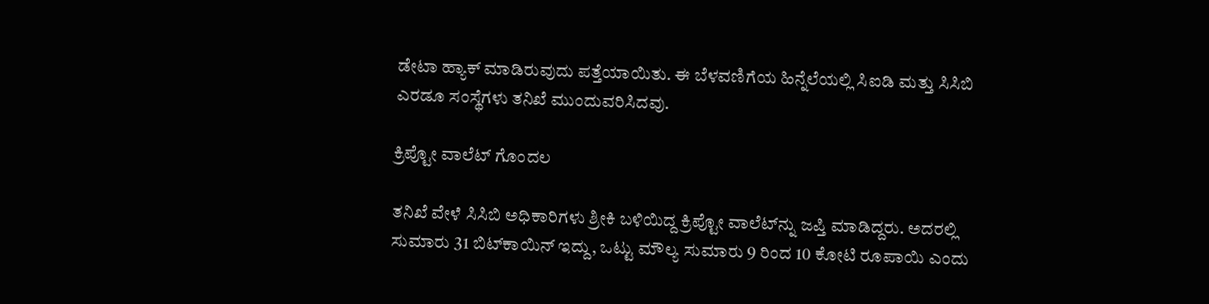ಡೇಟಾ ಹ್ಯಾಕ್ ಮಾಡಿರುವುದು ಪತ್ತೆಯಾಯಿತು. ಈ ಬೆಳವಣಿಗೆಯ ಹಿನ್ನೆಲೆಯಲ್ಲಿ ಸಿಐಡಿ ಮತ್ತು ಸಿಸಿಬಿ ಎರಡೂ ಸಂಸ್ಥೆಗಳು ತನಿಖೆ ಮುಂದುವರಿಸಿದವು.

ಕ್ರಿಪ್ಟೋ ವಾಲೆಟ್ ಗೊಂದಲ

ತನಿಖೆ ವೇಳೆ ಸಿಸಿಬಿ ಅಧಿಕಾರಿಗಳು ಶ್ರೀಕಿ ಬಳಿಯಿದ್ದ ಕ್ರಿಪ್ಟೋ ವಾಲೆಟ್‌ನ್ನು ಜಪ್ತಿ ಮಾಡಿದ್ದರು. ಅದರಲ್ಲಿ ಸುಮಾರು 31 ಬಿಟ್‌ಕಾಯಿನ್ ಇದ್ದು, ಒಟ್ಟು ಮೌಲ್ಯ ಸುಮಾರು 9 ರಿಂದ 10 ಕೋಟಿ ರೂಪಾಯಿ ಎಂದು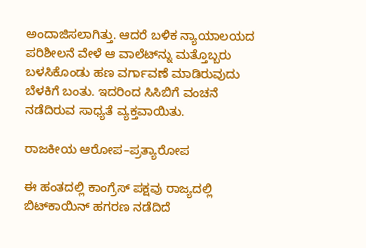ಅಂದಾಜಿಸಲಾಗಿತ್ತು. ಆದರೆ ಬಳಿಕ ನ್ಯಾಯಾಲಯದ ಪರಿಶೀಲನೆ ವೇಳೆ ಆ ವಾಲೆಟ್‌ನ್ನು ಮತ್ತೊಬ್ಬರು ಬಳಸಿಕೊಂಡು ಹಣ ವರ್ಗಾವಣೆ ಮಾಡಿರುವುದು ಬೆಳಕಿಗೆ ಬಂತು. ಇದರಿಂದ ಸಿಸಿಬಿಗೆ ವಂಚನೆ ನಡೆದಿರುವ ಸಾಧ್ಯತೆ ವ್ಯಕ್ತವಾಯಿತು.

ರಾಜಕೀಯ ಆರೋಪ–ಪ್ರತ್ಯಾರೋಪ

ಈ ಹಂತದಲ್ಲಿ ಕಾಂಗ್ರೆಸ್ ಪಕ್ಷವು ರಾಜ್ಯದಲ್ಲಿ ಬಿಟ್‌ಕಾಯಿನ್ ಹಗರಣ ನಡೆದಿದೆ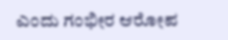ಎಂದು ಗಂಭೀರ ಆರೋಪ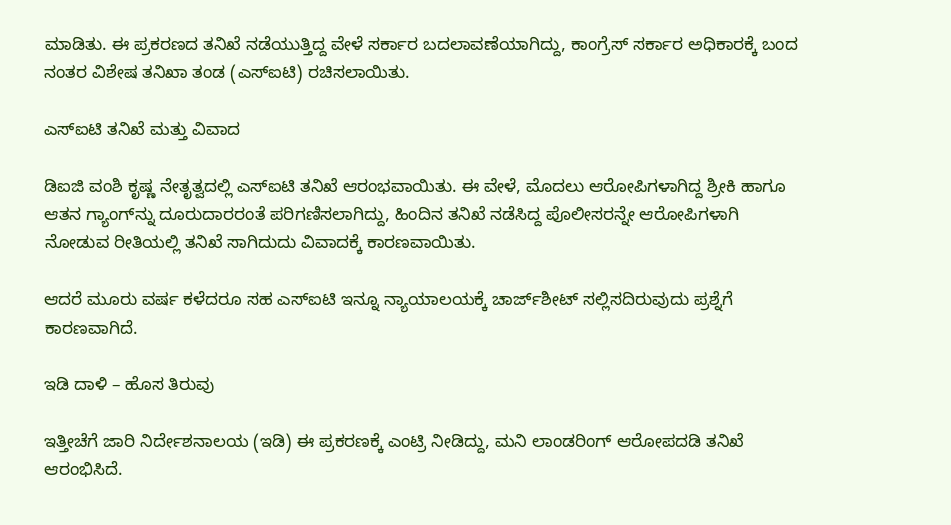ಮಾಡಿತು. ಈ ಪ್ರಕರಣದ ತನಿಖೆ ನಡೆಯುತ್ತಿದ್ದ ವೇಳೆ ಸರ್ಕಾರ ಬದಲಾವಣೆಯಾಗಿದ್ದು, ಕಾಂಗ್ರೆಸ್ ಸರ್ಕಾರ ಅಧಿಕಾರಕ್ಕೆ ಬಂದ ನಂತರ ವಿಶೇಷ ತನಿಖಾ ತಂಡ (ಎಸ್‌ಐಟಿ) ರಚಿಸಲಾಯಿತು.

ಎಸ್‌ಐಟಿ ತನಿಖೆ ಮತ್ತು ವಿವಾದ

ಡಿಐಜಿ ವಂಶಿ ಕೃಷ್ಣ ನೇತೃತ್ವದಲ್ಲಿ ಎಸ್‌ಐಟಿ ತನಿಖೆ ಆರಂಭವಾಯಿತು. ಈ ವೇಳೆ, ಮೊದಲು ಆರೋಪಿಗಳಾಗಿದ್ದ ಶ್ರೀಕಿ ಹಾಗೂ ಆತನ ಗ್ಯಾಂಗ್‌ನ್ನು ದೂರುದಾರರಂತೆ ಪರಿಗಣಿಸಲಾಗಿದ್ದು, ಹಿಂದಿನ ತನಿಖೆ ನಡೆಸಿದ್ದ ಪೊಲೀಸರನ್ನೇ ಆರೋಪಿಗಳಾಗಿ ನೋಡುವ ರೀತಿಯಲ್ಲಿ ತನಿಖೆ ಸಾಗಿದುದು ವಿವಾದಕ್ಕೆ ಕಾರಣವಾಯಿತು.

ಆದರೆ ಮೂರು ವರ್ಷ ಕಳೆದರೂ ಸಹ ಎಸ್‌ಐಟಿ ಇನ್ನೂ ನ್ಯಾಯಾಲಯಕ್ಕೆ ಚಾರ್ಜ್‌ಶೀಟ್ ಸಲ್ಲಿಸದಿರುವುದು ಪ್ರಶ್ನೆಗೆ ಕಾರಣವಾಗಿದೆ.

ಇಡಿ ದಾಳಿ – ಹೊಸ ತಿರುವು

ಇತ್ತೀಚೆಗೆ ಜಾರಿ ನಿರ್ದೇಶನಾಲಯ (ಇಡಿ) ಈ ಪ್ರಕರಣಕ್ಕೆ ಎಂಟ್ರಿ ನೀಡಿದ್ದು, ಮನಿ ಲಾಂಡರಿಂಗ್ ಆರೋಪದಡಿ ತನಿಖೆ ಆರಂಭಿಸಿದೆ.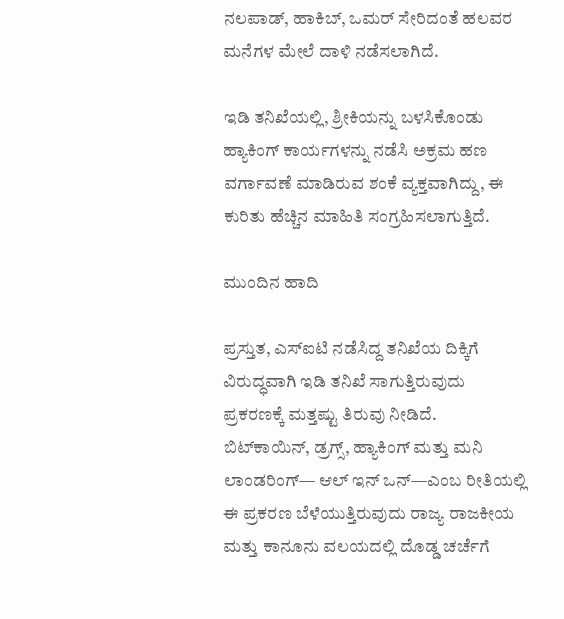ನಲಪಾಡ್, ಹಾಕಿಬ್, ಒಮರ್ ಸೇರಿದಂತೆ ಹಲವರ ಮನೆಗಳ ಮೇಲೆ ದಾಳಿ ನಡೆಸಲಾಗಿದೆ.

ಇಡಿ ತನಿಖೆಯಲ್ಲಿ, ಶ್ರೀಕಿಯನ್ನು ಬಳಸಿಕೊಂಡು ಹ್ಯಾಕಿಂಗ್ ಕಾರ್ಯಗಳನ್ನು ನಡೆಸಿ ಅಕ್ರಮ ಹಣ ವರ್ಗಾವಣೆ ಮಾಡಿರುವ ಶಂಕೆ ವ್ಯಕ್ತವಾಗಿದ್ದು, ಈ ಕುರಿತು ಹೆಚ್ಚಿನ ಮಾಹಿತಿ ಸಂಗ್ರಹಿಸಲಾಗುತ್ತಿದೆ.

ಮುಂದಿನ ಹಾದಿ

ಪ್ರಸ್ತುತ, ಎಸ್‌ಐಟಿ ನಡೆಸಿದ್ದ ತನಿಖೆಯ ದಿಕ್ಕಿಗೆ ವಿರುದ್ಧವಾಗಿ ಇಡಿ ತನಿಖೆ ಸಾಗುತ್ತಿರುವುದು ಪ್ರಕರಣಕ್ಕೆ ಮತ್ತಷ್ಟು ತಿರುವು ನೀಡಿದೆ. ಬಿಟ್‌ಕಾಯಿನ್, ಡ್ರಗ್ಸ್, ಹ್ಯಾಕಿಂಗ್ ಮತ್ತು ಮನಿ ಲಾಂಡರಿಂಗ್— ಆಲ್‌ ಇನ್ ಒನ್—ಎಂಬ ರೀತಿಯಲ್ಲಿ ಈ ಪ್ರಕರಣ ಬೆಳೆಯುತ್ತಿರುವುದು ರಾಜ್ಯ ರಾಜಕೀಯ ಮತ್ತು ಕಾನೂನು ವಲಯದಲ್ಲಿ ದೊಡ್ಡ ಚರ್ಚೆಗೆ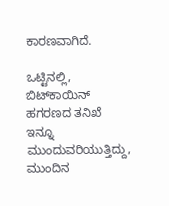ಕಾರಣವಾಗಿದೆ.

ಒಟ್ಟಿನಲ್ಲಿ, ಬಿಟ್‌ಕಾಯಿನ್ ಹಗರಣದ ತನಿಖೆ ಇನ್ನೂ ಮುಂದುವರಿಯುತ್ತಿದ್ದು, ಮುಂದಿನ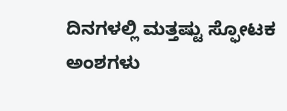ದಿನಗಳಲ್ಲಿ ಮತ್ತಷ್ಟು ಸ್ಫೋಟಕ ಅಂಶಗಳು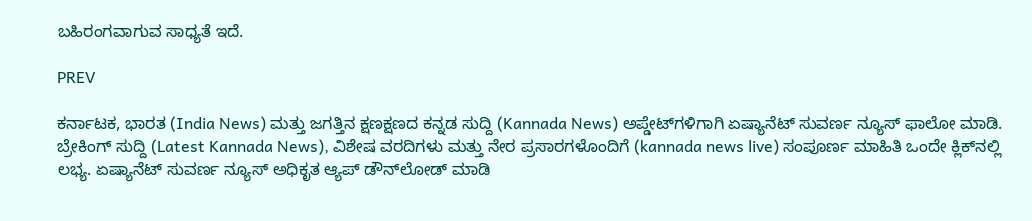ಬಹಿರಂಗವಾಗುವ ಸಾಧ್ಯತೆ ಇದೆ.

PREV

ಕರ್ನಾಟಕ, ಭಾರತ (India News) ಮತ್ತು ಜಗತ್ತಿನ ಕ್ಷಣಕ್ಷಣದ ಕನ್ನಡ ಸುದ್ದಿ (Kannada News) ಅಪ್ಡೇಟ್‌ಗಳಿಗಾಗಿ ಏಷ್ಯಾನೆಟ್ ಸುವರ್ಣ ನ್ಯೂಸ್‌ ಫಾಲೋ ಮಾಡಿ. ಬ್ರೇಕಿಂಗ್ ಸುದ್ದಿ (Latest Kannada News), ವಿಶೇಷ ವರದಿಗಳು ಮತ್ತು ನೇರ ಪ್ರಸಾರಗಳೊಂದಿಗೆ (kannada news live) ಸಂಪೂರ್ಣ ಮಾಹಿತಿ ಒಂದೇ ಕ್ಲಿಕ್‌ನಲ್ಲಿ ಲಭ್ಯ. ಏಷ್ಯಾನೆಟ್ ಸುವರ್ಣ ನ್ಯೂಸ್ ಅಧಿಕೃತ ಆ್ಯಪ್ ಡೌನ್‌ಲೋಡ್ ಮಾಡಿ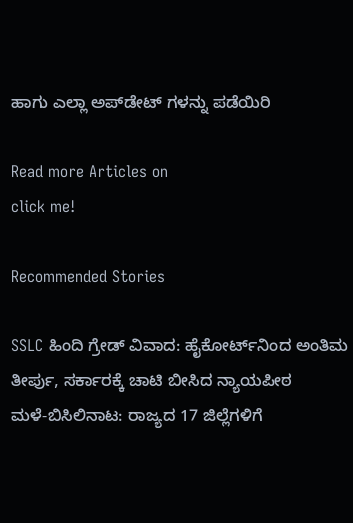ಹಾಗು ಎಲ್ಲಾ ಅಪ್‌ಡೇಟ್ ಗಳನ್ನು ಪಡೆಯಿರಿ

Read more Articles on
click me!

Recommended Stories

SSLC ಹಿಂದಿ ಗ್ರೇಡ್ ವಿವಾದ: ಹೈಕೋರ್ಟ್‌ನಿಂದ ಅಂತಿಮ ತೀರ್ಪು, ಸರ್ಕಾರಕ್ಕೆ ಚಾಟಿ ಬೀಸಿದ ನ್ಯಾಯಪೀಠ
ಮಳೆ-ಬಿಸಿಲಿನಾಟ: ರಾಜ್ಯದ 17 ಜಿಲ್ಲೆಗಳಿಗೆ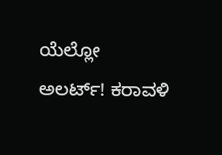ಯೆಲ್ಲೋ ಅಲರ್ಟ್! ಕರಾವಳಿ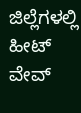ಜಿಲ್ಲೆಗಳಲ್ಲಿ ಹೀಟ್ ವೇವ್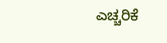ಎಚ್ಚರಿಕೆ